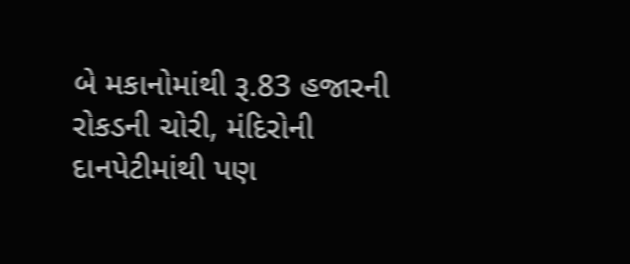બે મકાનોમાંથી રૂ.83 હજારની રોકડની ચોરી, મંદિરોની દાનપેટીમાંથી પણ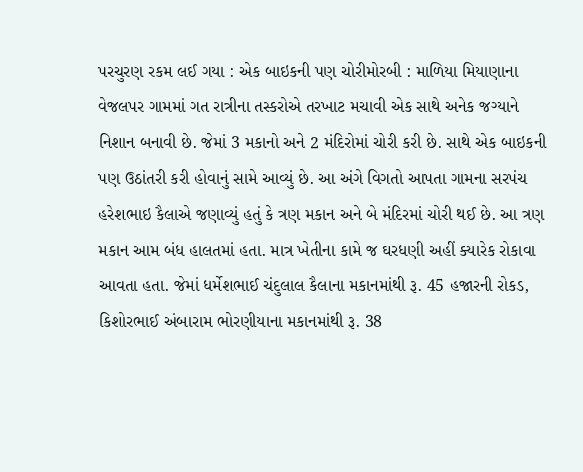પરચુરણ રકમ લઈ ગયા : એક બાઇકની પણ ચોરીમોરબી : માળિયા મિયાણાના વેજલપર ગામમાં ગત રાત્રીના તસ્કરોએ તરખાટ મચાવી એક સાથે અનેક જગ્યાને નિશાન બનાવી છે. જેમાં 3 મકાનો અને 2 મંદિરોમાં ચોરી કરી છે. સાથે એક બાઇકની પણ ઉઠાંતરી કરી હોવાનું સામે આવ્યું છે. આ અંગે વિગતો આપતા ગામના સરપંચ હરેશભાઇ કૈલાએ જણાવ્યું હતું કે ત્રણ મકાન અને બે મંદિરમાં ચોરી થઈ છે. આ ત્રણ મકાન આમ બંધ હાલતમાં હતા. માત્ર ખેતીના કામે જ ઘરધણી અહીં ક્યારેક રોકાવા આવતા હતા. જેમાં ધર્મેશભાઈ ચંદુલાલ કૈલાના મકાનમાંથી રૂ. 45 હજારની રોકડ, કિશોરભાઈ અંબારામ ભોરણીયાના મકાનમાંથી રૂ. 38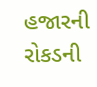હજારની રોકડની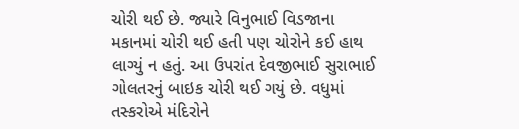ચોરી થઈ છે. જ્યારે વિનુભાઈ વિડજાના મકાનમાં ચોરી થઈ હતી પણ ચોરોને કઈ હાથ લાગ્યું ન હતું. આ ઉપરાંત દેવજીભાઈ સુરાભાઈ ગોલતરનું બાઇક ચોરી થઈ ગયું છે. વધુમાં તસ્કરોએ મંદિરોને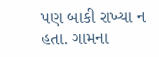પણ બાકી રાખ્યા ન હતા. ગામના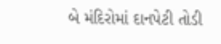બે મંદિરોમાં દાનપેટી તોડી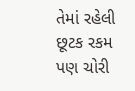તેમાં રહેલી છૂટક રકમ પણ ચોરી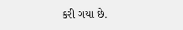કરી ગયા છે.